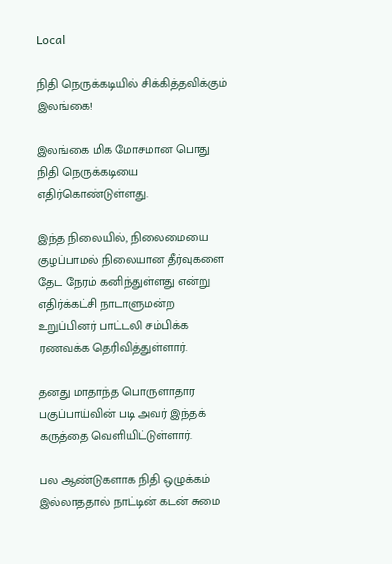Local

நிதி நெருக்கடியில் சிக்கித்தவிக்கும் இலங்கை!

இலங்கை மிக மோசமான பொது நிதி நெருக்கடியை எதிர்கொண்டுள்ளது.

இந்த நிலையில், நிலைமையை குழப்பாமல் நிலையான தீர்வுகளை தேட நேரம் கனிந்துள்ளது என்று எதிர்க்கட்சி நாடாளுமன்ற உறுப்பினர் பாட்டலி சம்பிக்க ரணவக்க தெரிவித்துள்ளார்.

தனது மாதாந்த பொருளாதார பகுப்பாய்வின் படி அவர் இந்தக் கருத்தை வெளியிட்டுள்ளார்.

பல ஆண்டுகளாக நிதி ஒழுக்கம் இல்லாததால் நாட்டின் கடன் சுமை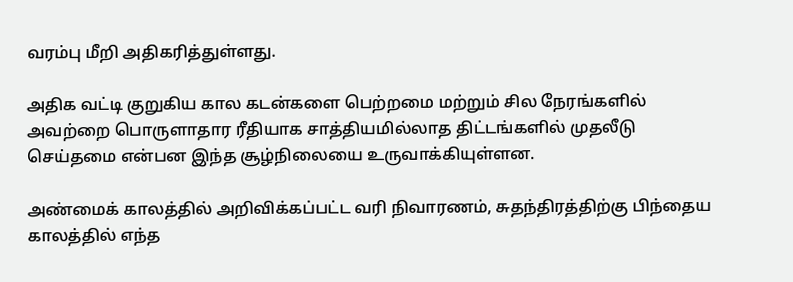வரம்பு மீறி அதிகரித்துள்ளது.

அதிக வட்டி குறுகிய கால கடன்களை பெற்றமை மற்றும் சில நேரங்களில் அவற்றை பொருளாதார ரீதியாக சாத்தியமில்லாத திட்டங்களில் முதலீடு செய்தமை என்பன இந்த சூழ்நிலையை உருவாக்கியுள்ளன.

அண்மைக் காலத்தில் அறிவிக்கப்பட்ட வரி நிவாரணம், சுதந்திரத்திற்கு பிந்தைய காலத்தில் எந்த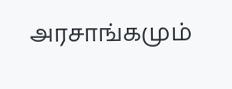அரசாங்கமும்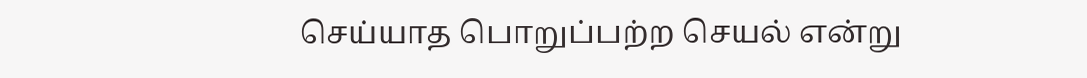செய்யாத பொறுப்பற்ற செயல் என்று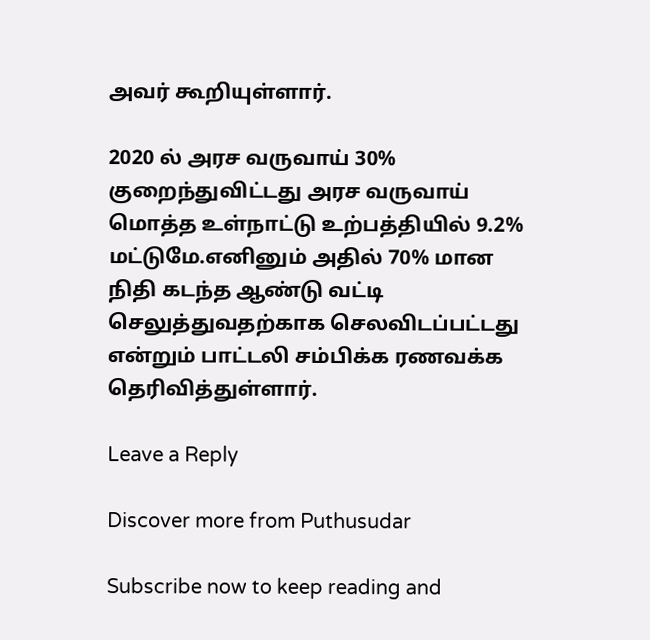அவர் கூறியுள்ளார்.

2020 ல் அரச வருவாய் 30% குறைந்துவிட்டது அரச வருவாய் மொத்த உள்நாட்டு உற்பத்தியில் 9.2% மட்டுமே.எனினும் அதில் 70% மான நிதி கடந்த ஆண்டு வட்டி செலுத்துவதற்காக செலவிடப்பட்டது என்றும் பாட்டலி சம்பிக்க ரணவக்க தெரிவித்துள்ளார்.

Leave a Reply

Discover more from Puthusudar

Subscribe now to keep reading and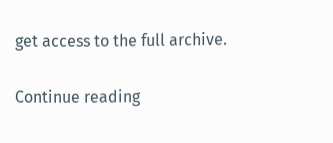get access to the full archive.

Continue reading